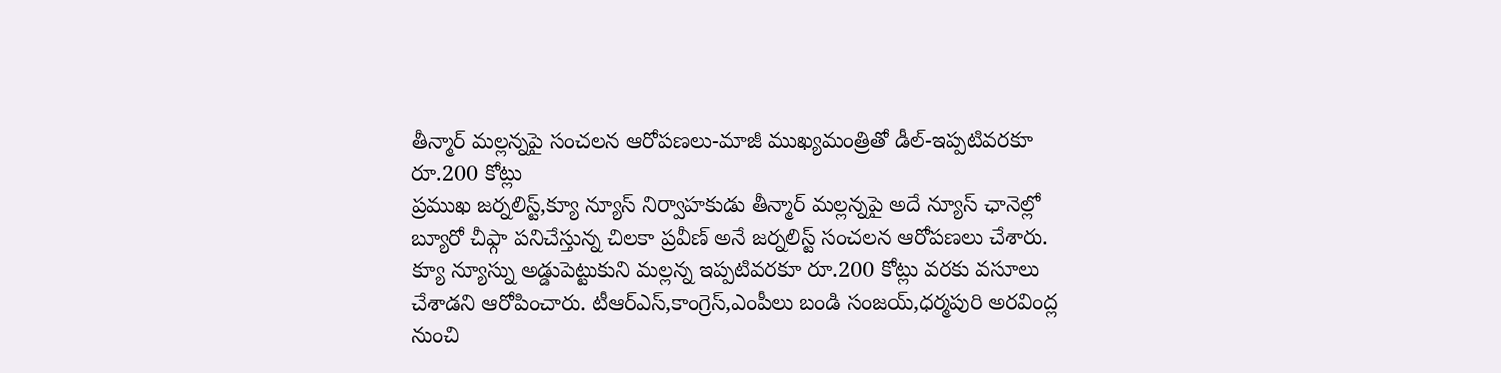తీన్మార్ మల్లన్నపై సంచలన ఆరోపణలు-మాజీ ముఖ్యమంత్రితో డీల్-ఇప్పటివరకూ రూ.200 కోట్లు
ప్రముఖ జర్నలిస్ట్,క్యూ న్యూస్ నిర్వాహకుడు తీన్మార్ మల్లన్నపై అదే న్యూస్ ఛానెల్లో బ్యూరో చీఫ్గా పనిచేస్తున్న చిలకా ప్రవీణ్ అనే జర్నలిస్ట్ సంచలన ఆరోపణలు చేశారు. క్యూ న్యూస్ను అడ్డుపెట్టుకుని మల్లన్న ఇప్పటివరకూ రూ.200 కోట్లు వరకు వసూలు చేశాడని ఆరోపించారు. టీఆర్ఎస్,కాంగ్రెస్,ఎంపీలు బండి సంజయ్,ధర్మపురి అరవింద్ల నుంచి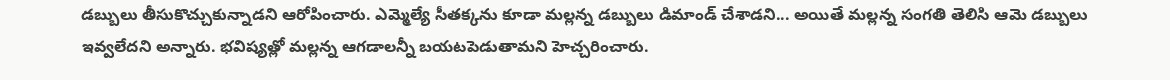డబ్బులు తీసుకొచ్చుకున్నాడని ఆరోపించారు. ఎమ్మెల్యే సీతక్కను కూడా మల్లన్న డబ్బులు డిమాండ్ చేశాడని... అయితే మల్లన్న సంగతి తెలిసి ఆమె డబ్బులు ఇవ్వలేదని అన్నారు. భవిష్యత్లో మల్లన్న ఆగడాలన్నీ బయటపెడుతామని హెచ్చరించారు.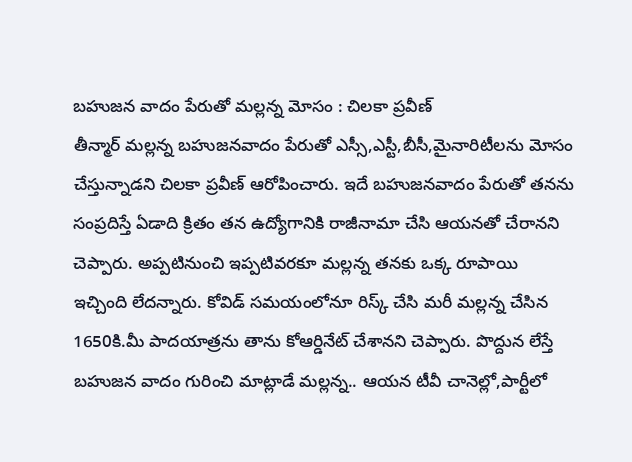బహుజన వాదం పేరుతో మల్లన్న మోసం : చిలకా ప్రవీణ్
తీన్మార్ మల్లన్న బహుజనవాదం పేరుతో ఎస్సీ,ఎస్టీ,బీసీ,మైనారిటీలను మోసం చేస్తున్నాడని చిలకా ప్రవీణ్ ఆరోపించారు. ఇదే బహుజనవాదం పేరుతో తనను సంప్రదిస్తే ఏడాది క్రితం తన ఉద్యోగానికి రాజీనామా చేసి ఆయనతో చేరానని చెప్పారు. అప్పటినుంచి ఇప్పటివరకూ మల్లన్న తనకు ఒక్క రూపాయి ఇచ్చింది లేదన్నారు. కోవిడ్ సమయంలోనూ రిస్క్ చేసి మరీ మల్లన్న చేసిన 1650కి.మీ పాదయాత్రను తాను కోఆర్డినేట్ చేశానని చెప్పారు. పొద్దున లేస్తే బహుజన వాదం గురించి మాట్లాడే మల్లన్న.. ఆయన టీవీ చానెల్లో,పార్టీలో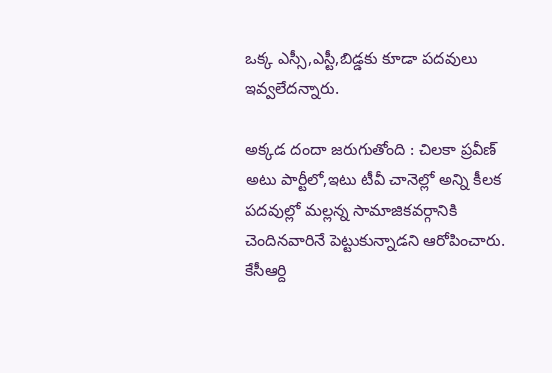ఒక్క ఎస్సీ,ఎస్టీ,బిడ్డకు కూడా పదవులు ఇవ్వలేదన్నారు.

అక్కడ దందా జరుగుతోంది : చిలకా ప్రవీణ్
అటు పార్టీలో,ఇటు టీవీ చానెల్లో అన్ని కీలక పదవుల్లో మల్లన్న సామాజికవర్గానికి చెందినవారినే పెట్టుకున్నాడని ఆరోపించారు. కేసీఆర్ది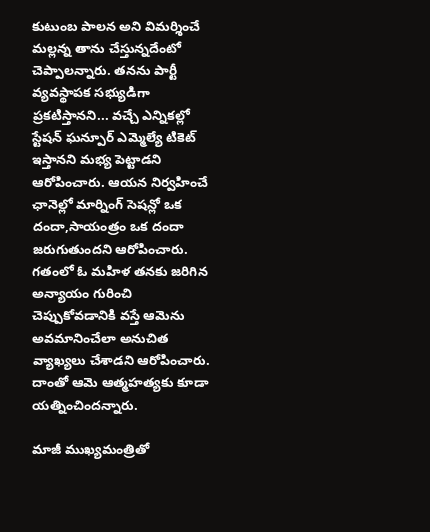కుటుంబ పాలన అని విమర్శించే మల్లన్న తాను చేస్తున్నదేంటో చెప్పాలన్నారు. తనను పార్టీ వ్యవస్థాపక సభ్యుడిగా ప్రకటిస్తానని... వచ్చే ఎన్నికల్లో స్టేషన్ ఘన్పూర్ ఎమ్మెల్యే టికెట్ ఇస్తానని మభ్య పెట్టాడని ఆరోపించారు. ఆయన నిర్వహించే ఛానెల్లో మార్నింగ్ సెషన్లో ఒక దందా,సాయంత్రం ఒక దందా జరుగుతుందని ఆరోపించారు. గతంలో ఓ మహిళ తనకు జరిగిన అన్యాయం గురించి చెప్పుకోవడానికి వస్తే ఆమెను అవమానించేలా అనుచిత వ్యాఖ్యలు చేశాడని ఆరోపించారు. దాంతో ఆమె ఆత్మహత్యకు కూడా యత్నించిందన్నారు.

మాజీ ముఖ్యమంత్రితో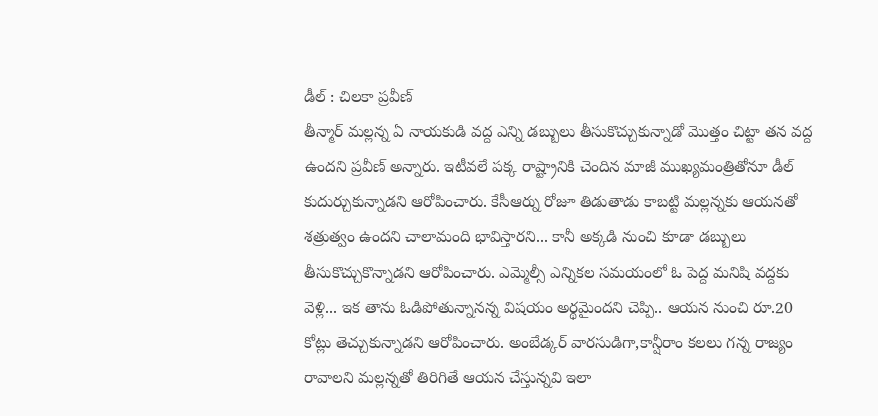డీల్ : చిలకా ప్రవీణ్
తీన్మార్ మల్లన్న ఏ నాయకుడి వద్ద ఎన్ని డబ్బులు తీసుకొచ్చుకున్నాడో మొత్తం చిట్టా తన వద్ద ఉందని ప్రవీణ్ అన్నారు. ఇటీవలే పక్క రాష్ట్రానికి చెందిన మాజీ ముఖ్యమంత్రితోనూ డీల్ కుదుర్చుకున్నాడని ఆరోపించారు. కేసీఆర్ను రోజూ తిడుతాడు కాబట్టి మల్లన్నకు ఆయనతో శత్రుత్వం ఉందని చాలామంది భావిస్తారని... కానీ అక్కడి నుంచి కూడా డబ్బులు తీసుకొచ్చుకొన్నాడని ఆరోపించారు. ఎమ్మెల్సీ ఎన్నికల సమయంలో ఓ పెద్ద మనిషి వద్దకు వెళ్లి... ఇక తాను ఓడిపోతున్నానన్న విషయం అర్థమైందని చెప్పి.. ఆయన నుంచి రూ.20 కోట్లు తెచ్చుకున్నాడని ఆరోపించారు. అంబేడ్కర్ వారసుడిగా,కాన్షీరాం కలలు గన్న రాజ్యం రావాలని మల్లన్నతో తిరిగితే ఆయన చేస్తున్నవి ఇలా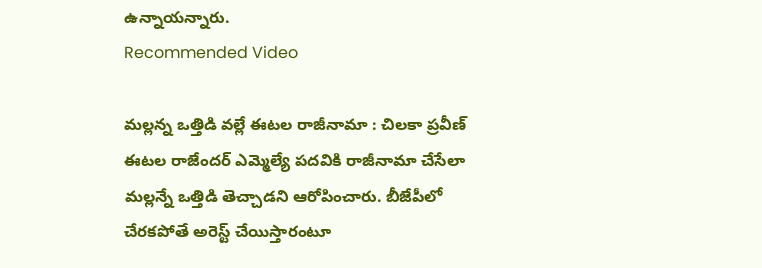ఉన్నాయన్నారు.
Recommended Video

మల్లన్న ఒత్తిడి వల్లే ఈటల రాజీనామా : చిలకా ప్రవీణ్
ఈటల రాజేందర్ ఎమ్మెల్యే పదవికి రాజీనామా చేసేలా మల్లన్నే ఒత్తిడి తెచ్చాడని ఆరోపించారు. బీజేపీలో చేరకపోతే అరెస్ట్ చేయిస్తారంటూ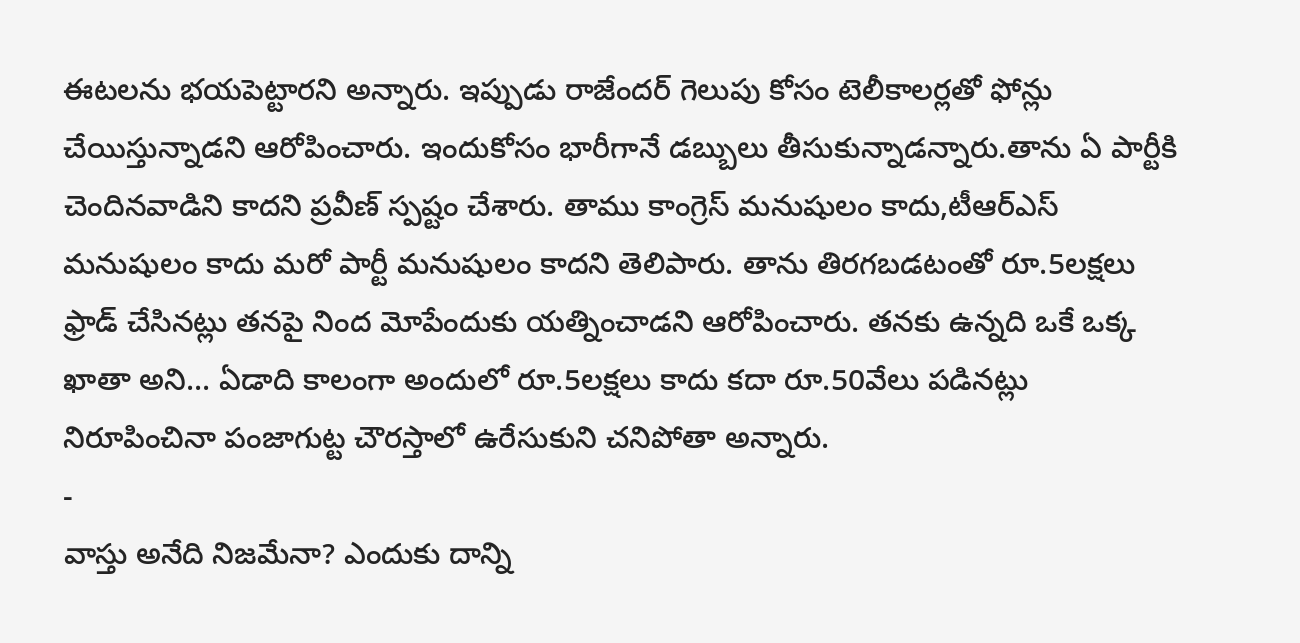ఈటలను భయపెట్టారని అన్నారు. ఇప్పుడు రాజేందర్ గెలుపు కోసం టెలీకాలర్లతో ఫోన్లు చేయిస్తున్నాడని ఆరోపించారు. ఇందుకోసం భారీగానే డబ్బులు తీసుకున్నాడన్నారు.తాను ఏ పార్టీకి చెందినవాడిని కాదని ప్రవీణ్ స్పష్టం చేశారు. తాము కాంగ్రెస్ మనుషులం కాదు,టీఆర్ఎస్ మనుషులం కాదు మరో పార్టీ మనుషులం కాదని తెలిపారు. తాను తిరగబడటంతో రూ.5లక్షలు ఫ్రాడ్ చేసినట్లు తనపై నింద మోపేందుకు యత్నించాడని ఆరోపించారు. తనకు ఉన్నది ఒకే ఒక్క ఖాతా అని... ఏడాది కాలంగా అందులో రూ.5లక్షలు కాదు కదా రూ.50వేలు పడినట్లు నిరూపించినా పంజాగుట్ట చౌరస్తాలో ఉరేసుకుని చనిపోతా అన్నారు.
-
వాస్తు అనేది నిజమేనా? ఎందుకు దాన్ని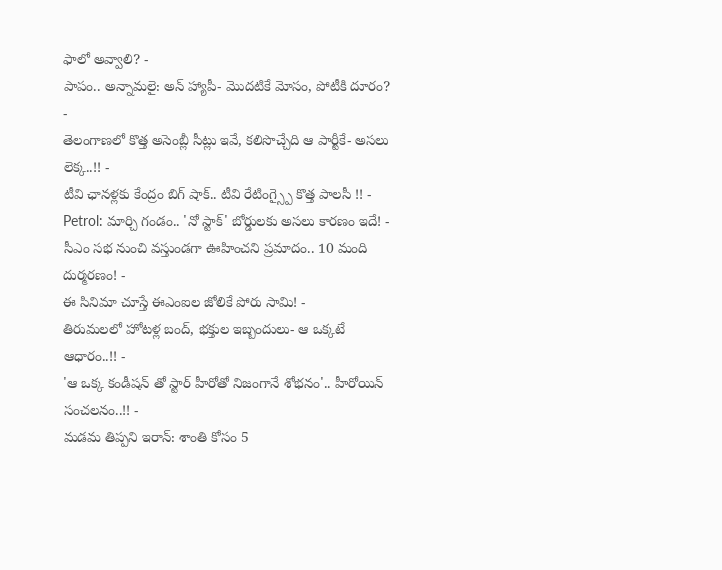ఫాలో అవ్వాలి? -
పాపం.. అన్నామలై: అన్ హ్యాపీ- మొదటికే మోసం, పోటీకి దూరం? -
తెలంగాణలో కొత్త అసెంబ్లీ సీట్లు ఇవే, కలిసొచ్చేది ఆ పార్టీకే- అసలు లెక్క..!! -
టీవి ఛానళ్లకు కేంద్రం బిగ్ షాక్.. టీవి రేటింగ్స్పై కొత్త పాలసీ !! -
Petrol: మార్చి గండం.. 'నో స్టాక్' బోర్డులకు అసలు కారణం ఇదే! -
సీఎం సభ నుంచి వస్తుండగా ఊహించని ప్రమాదం.. 10 మంది దుర్మరణం! -
ఈ సినిమా చూస్తే ఈఎంఐల జోలికే పోరు సామి! -
తిరుమలలో హోటళ్ల బంద్, భక్తుల ఇబ్బందులు- ఆ ఒక్కటే ఆధారం..!! -
'ఆ ఒక్క కండీషన్ తో స్టార్ హీరోతో నిజంగానే శోభనం'.. హీరోయిన్ సంచలనం..!! -
మడమ తిప్పని ఇరాన్: శాంతి కోసం 5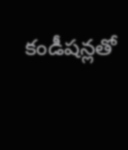కండీషన్లతో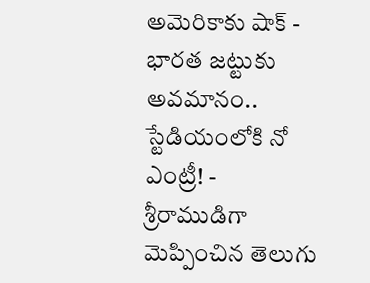అమెరికాకు షాక్ -
భారత జట్టుకు అవమానం.. స్టేడియంలోకి నో ఎంట్రీ! -
శ్రీరాముడిగా మెప్పించిన తెలుగు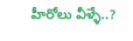హీరోలు వీళ్ళే..?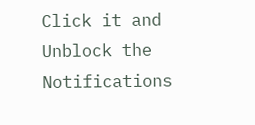Click it and Unblock the Notifications